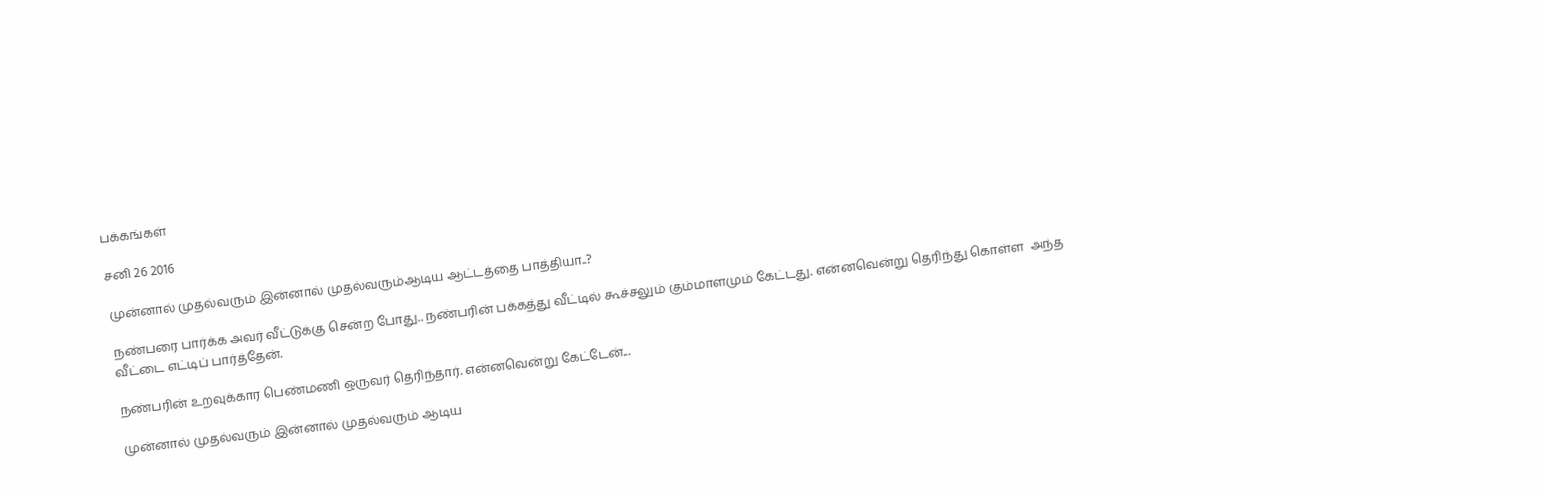பக்கங்கள்

சனி 26 2016

முன்னால் முதல்வரும் இன்னால் முதல்வரும்ஆடிய ஆட்டத்தை பாத்தியா..?

நண்பரை பார்க்க அவர் வீட்டுக்கு சென்ற போது.. நண்பரின் பக்கத்து வீட்டில் கூச்சலும் கும்மாளமும் கேட்டது. என்னவென்று தெரிந்து கொள்ள  அந்த வீட்டை எட்டிப் பார்த்தேன்.

நண்பரின் உறவுக்கார பெண்மணி ஒருவர் தெரிந்தார். என்னவென்று கேட்டேன்...

முன்னால் முதல்வரும் இன்னால் முதல்வரும் ஆடிய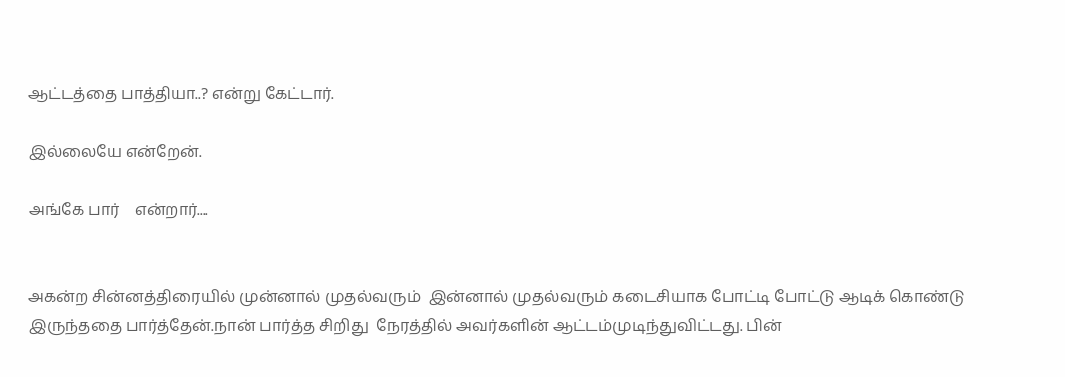ஆட்டத்தை பாத்தியா..? என்று கேட்டார்.

இல்லையே என்றேன்.

அங்கே பார்    என்றார்....


அகன்ற சின்னத்திரையில் முன்னால் முதல்வரும்  இன்னால் முதல்வரும் கடைசியாக போட்டி போட்டு ஆடிக் கொண்டு இருந்ததை பார்த்தேன்.நான் பார்த்த சிறிது  நேரத்தில் அவர்களின் ஆட்டம்முடிந்துவிட்டது. பின்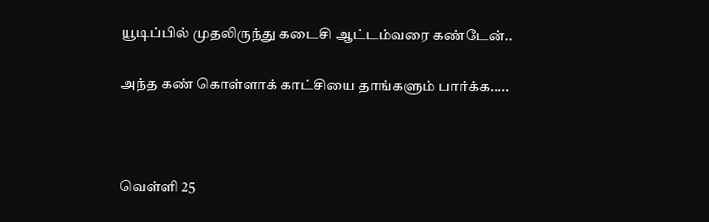யூடிப்பில் முதலிருந்து கடைசி ஆட்டம்வரை கண்டேன்..

அந்த கண் கொள்ளாக் காட்சியை தாங்களும் பார்க்க.....



வெள்ளி 25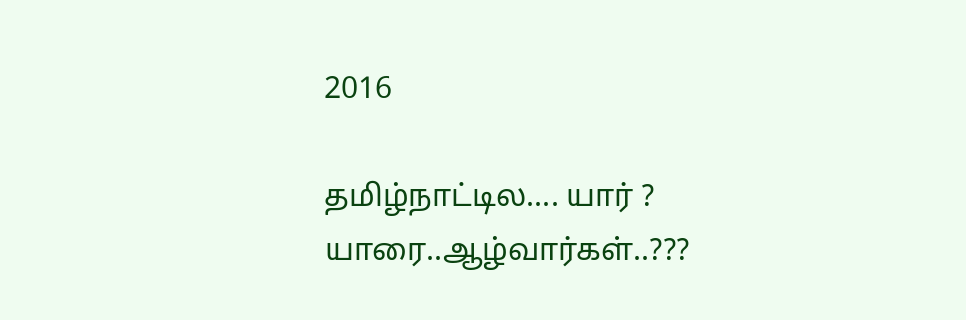2016

தமிழ்நாட்டில.... யார் ? யாரை..ஆழ்வார்கள்..???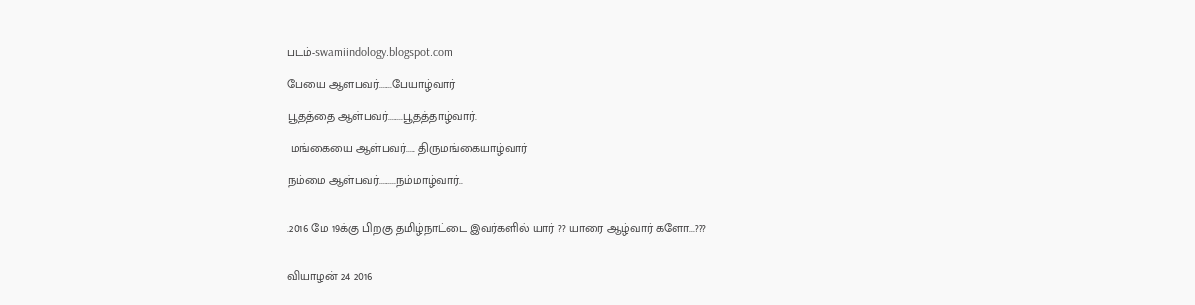படம்-swamiindology.blogspot.com

பேயை ஆளபவர்.......பேயாழ்வார்

பூதத்தை ஆள்பவர்........பூதத்தாழ்வார்.

 மங்கையை ஆள்பவர்..... திருமங்கையாழ்வார்

நம்மை ஆள்பவர்.........நம்மாழ்வார்..


.2016 மே 19க்கு பிறகு தமிழ்நாட்டை இவர்களில் யார் ?? யாரை ஆழ்வார் களோ...???


வியாழன் 24 2016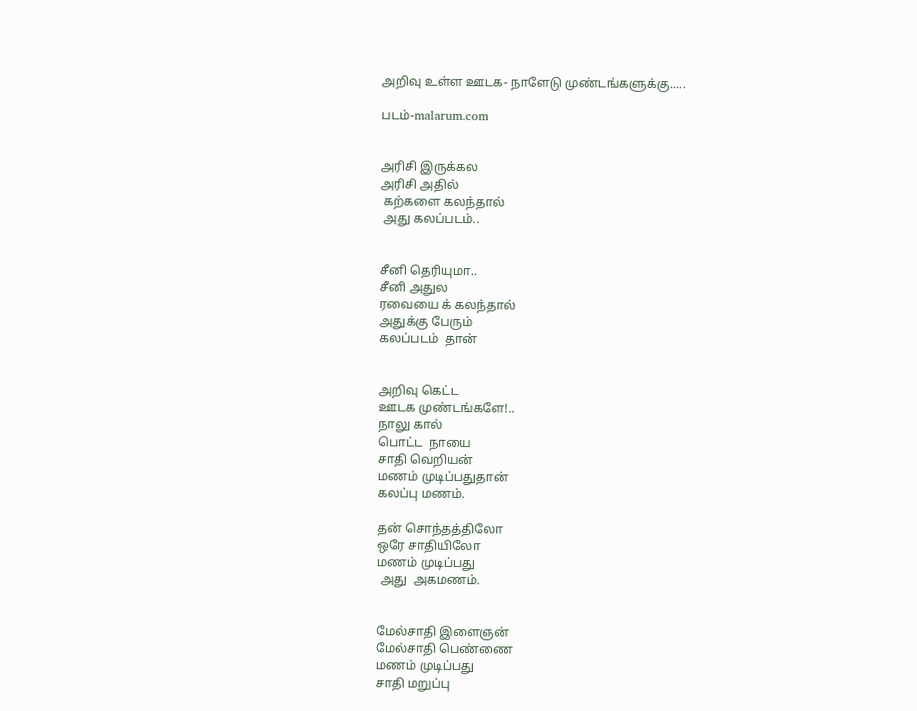அறிவு உள்ள ஊடக- நாளேடு முண்டங்களுக்கு.....

படம்-malarum.com


அரிசி இருக்கல
அரிசி அதில்
 கற்களை கலந்தால்
 அது கலப்படம்..


சீனி தெரியுமா..
சீனி அதுல
ரவையை க் கலந்தால்
அதுக்கு பேரும்
கலப்படம்  தான்


அறிவு கெட்ட
ஊடக முண்டங்களே!..
நாலு கால்
பொட்ட  நாயை
சாதி வெறியன்
மணம் முடிப்பதுதான்
கலப்பு மணம்.

தன் சொந்தத்திலோ
ஒரே சாதியிலோ
மணம் முடிப்பது
 அது  அகமணம்.


மேல்சாதி இளைஞன்
மேல்சாதி பெண்ணை
மணம் முடிப்பது
சாதி மறுப்பு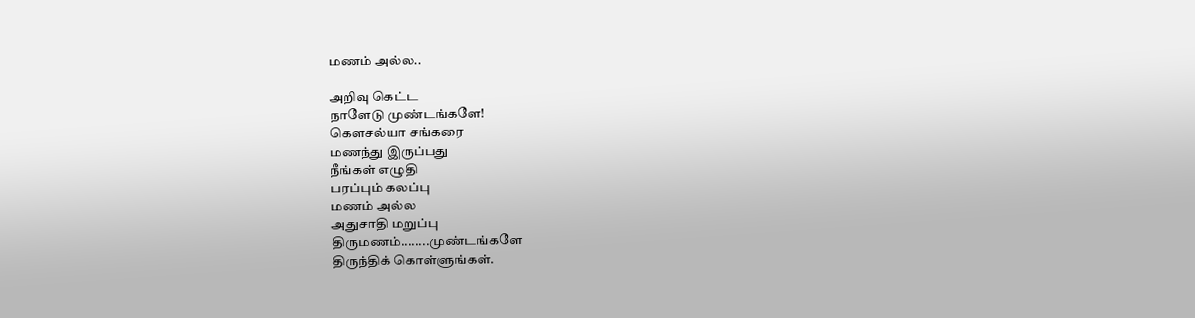மணம் அல்ல..

அறிவு கெட்ட
நாளேடு முண்டங்களே!
கௌசல்யா சங்கரை
மணந்து இருப்பது
நீங்கள் எழுதி
பரப்பும் கலப்பு
மணம் அல்ல
அதுசாதி மறுப்பு
திருமணம்........முண்டங்களே
திருந்திக் கொள்ளுங்கள்.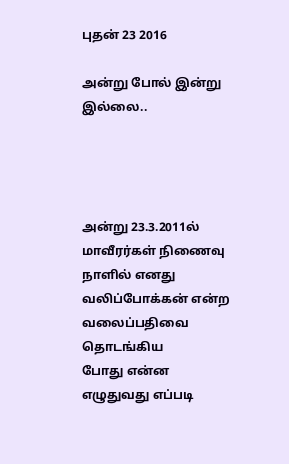புதன் 23 2016

அன்று போல் இன்று இல்லை..




அன்று 23.3.2011ல்
மாவீரர்கள் நிணைவு
நாளில் எனது
வலிப்போக்கன் என்ற
வலைப்பதிவை  தொடங்கிய
போது என்ன
எழுதுவது எப்படி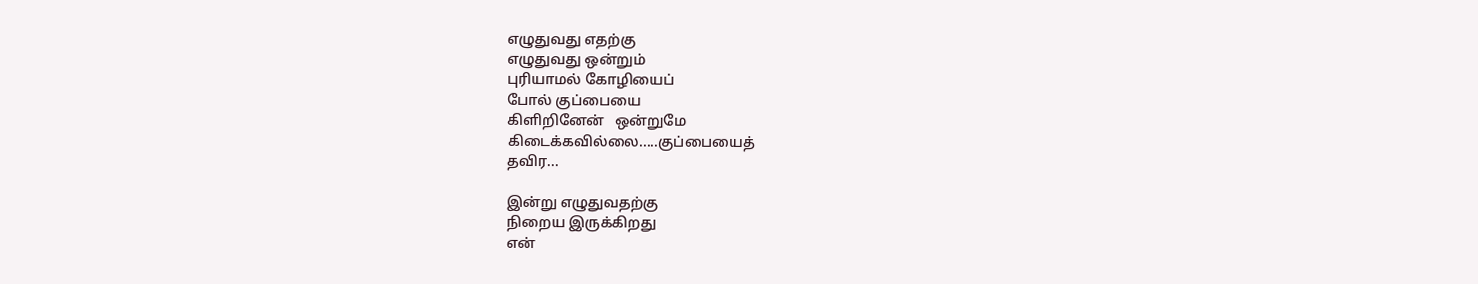எழுதுவது எதற்கு
எழுதுவது ஒன்றும்
புரியாமல் கோழியைப்
போல் குப்பையை
கிளிறினேன்   ஒன்றுமே
கிடைக்கவில்லை.....குப்பையைத்
தவிர...

இன்று எழுதுவதற்கு
நிறைய இருக்கிறது
என்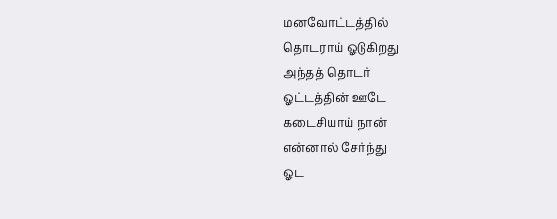மனவோட்டத்தில்
தொடராய் ஓடுகிறது
அந்தத் தொடர்
ஓட்டத்தின் ஊடே
கடைசியாய் நான்
என்னால் சேர்ந்து
ஓட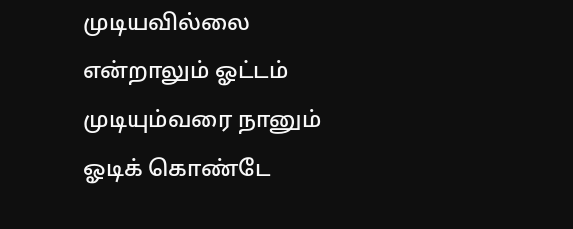முடியவில்லை
என்றாலும் ஓட்டம்
முடியும்வரை நானும்
ஓடிக் கொண்டே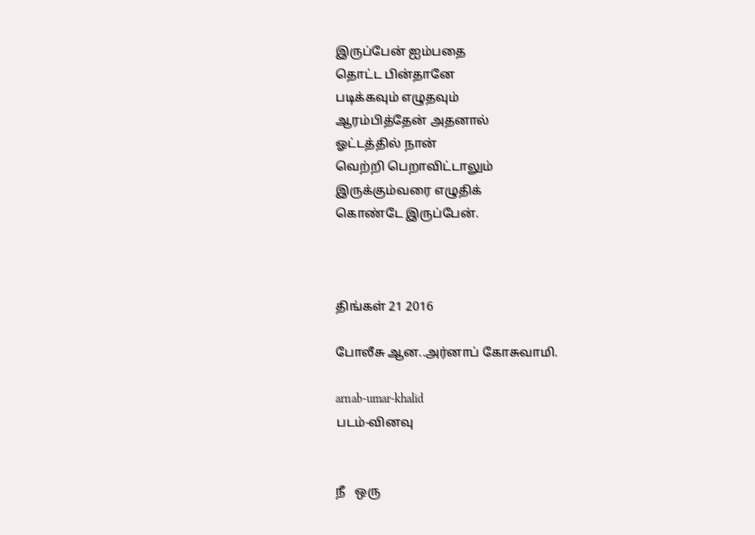இருப்பேன் ஐம்பதை
தொட்ட பின்தானே
படிக்கவும் எழுதவும்
ஆரம்பித்தேன் அதனால்
ஓட்டத்தில் நான்
வெற்றி பெறாவிட்டாலும்
இருக்கும்வரை எழுதிக்
கொண்டே இருப்பேன்.



திங்கள் 21 2016

போலீசு ஆன..அர்னாப் கோசுவாமி.

arnab-umar-khalid
படம்-வினவு


நீ   ஒரு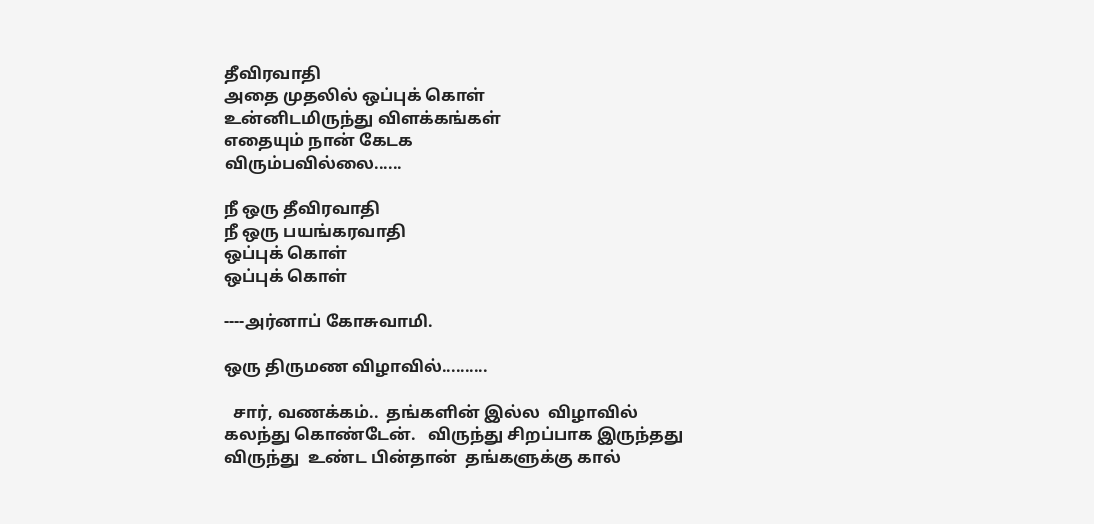தீவிரவாதி
அதை முதலில் ஒப்புக் கொள்
உன்னிடமிருந்து விளக்கங்கள்
எதையும் நான் கேடக
விரும்பவில்லை......

நீ ஒரு தீவிரவாதி
நீ ஒரு பயங்கரவாதி
ஒப்புக் கொள்
ஒப்புக் கொள்

----அர்னாப் கோசுவாமி.

ஒரு திருமண விழாவில்..........

  சார், வணக்கம்..  தங்களின் இல்ல  விழாவில் கலந்து கொண்டேன்.   விருந்து சிறப்பாக இருந்தது விருந்து  உண்ட பின்தான்  தங்களுக்கு கால்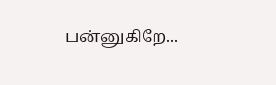பன்னுகிறே...